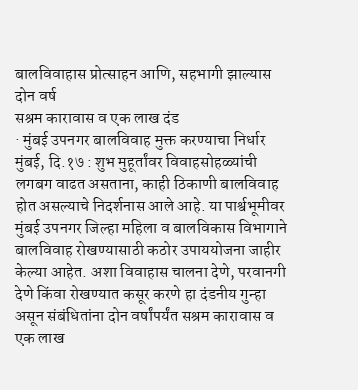बालविवाहास प्रोत्साहन आणि, सहभागी झाल्यास दोन वर्ष
सश्रम कारावास व एक लाख दंड
· मुंबई उपनगर बालविवाह मुक्त करण्याचा निर्धार
मुंबई, दि.१७ : शुभ मुहूर्तांवर विवाहसोहळ्यांची लगबग वाढत असताना, काही ठिकाणी बालविवाह होत असल्याचे निदर्शनास आले आहे. या पार्श्वभूमीवर मुंबई उपनगर जिल्हा महिला व बालविकास विभागाने बालविवाह रोखण्यासाठी कठोर उपाययोजना जाहीर केल्या आहेत. अशा विवाहास चालना देणे, परवानगी देणे किंवा रोखण्यात कसूर करणे हा दंडनीय गुन्हा असून संबंधितांना दोन वर्षांपर्यंत सश्रम कारावास व एक लाख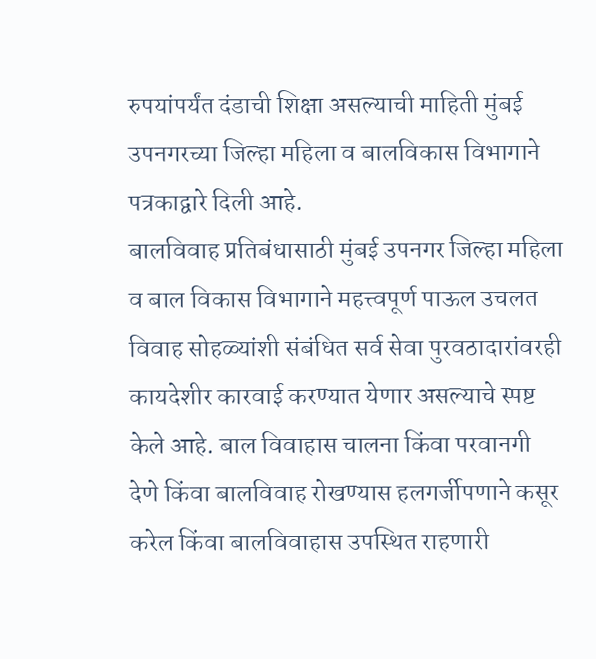रुपयांपर्यंत दंडाची शिक्षा असल्याची माहिती मुंबई उपनगरच्या जिल्हा महिला व बालविकास विभागाने पत्रकाद्वारे दिली आहे.
बालविवाह प्रतिबंधासाठी मुंबई उपनगर जिल्हा महिला व बाल विकास विभागाने महत्त्वपूर्ण पाऊल उचलत विवाह सोहळ्यांशी संबंधित सर्व सेवा पुरवठादारांवरही कायदेशीर कारवाई करण्यात येणार असल्याचे स्पष्ट केले आहे. बाल विवाहास चालना किंवा परवानगी देणे किंवा बालविवाह रोखण्यास हलगर्जीपणाने कसूर करेल किंवा बालविवाहास उपस्थित राहणारी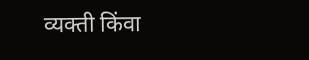व्यक्ती किंवा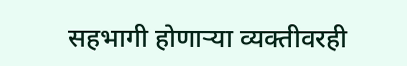सहभागी होणाऱ्या व्यक्तीवरही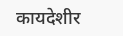कायदेशीर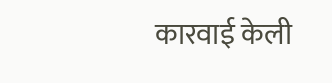कारवाई केली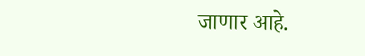जाणार आहे.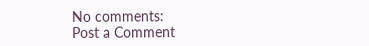No comments:
Post a Comment